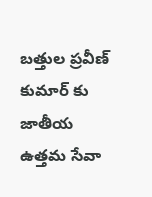బత్తుల ప్రవీణ్ కుమార్ కు జాతీయ ఉత్తమ సేవా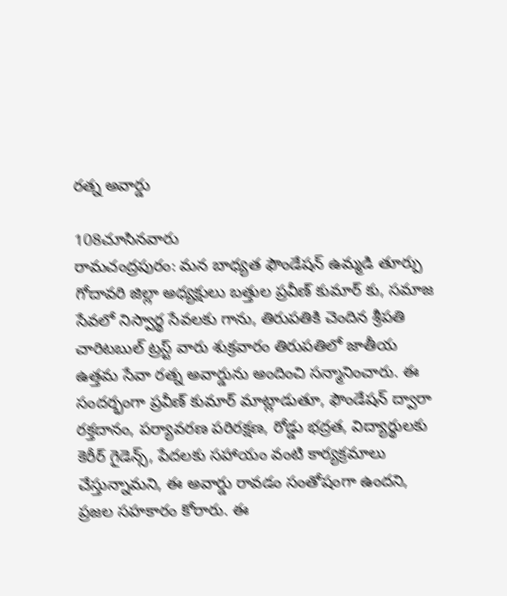రత్న అవార్డు

108చూసినవారు
రామచంద్రపురం: మన బాధ్యత ఫౌండేషన్ ఉమ్మడి తూర్పు గోదావరి జిల్లా అధ్యక్షులు బత్తుల ప్రవీణ్ కుమార్ కు, సమాజ సేవలో నిస్వార్థ సేవలకు గాను, తిరుపతికి చెందిన శ్రీపతి చారిటబుల్ ట్రస్ట్ వారు శుక్రవారం తిరుపతిలో జాతీయ ఉత్తమ సేవా రత్న అవార్డును అందించి సన్మానించారు. ఈ సందర్భంగా ప్రవీణ్ కుమార్ మాట్లాడుతూ, ఫౌండేషన్ ద్వారా రక్తదానం, పర్యావరణ పరిరక్షణ, రోడ్డు భద్రత, విద్యార్థులకు కెరీర్ గైడెన్స్, పేదలకు సహాయం వంటి కార్యక్రమాలు చేస్తున్నామని, ఈ అవార్డు రావడం సంతోషంగా ఉందని, ప్రజల సహకారం కోరారు. ఈ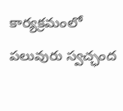కార్యక్రమంలో పలువురు స్వచ్ఛంద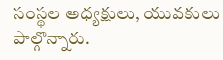సంస్థల అధ్యక్షులు, యువకులు పాల్గొన్నారు.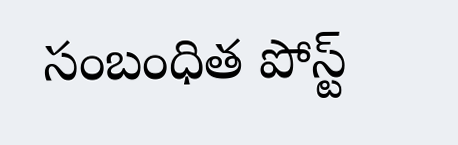సంబంధిత పోస్ట్